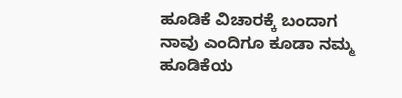ಹೂಡಿಕೆ ವಿಚಾರಕ್ಕೆ ಬಂದಾಗ ನಾವು ಎಂದಿಗೂ ಕೂಡಾ ನಮ್ಮ ಹೂಡಿಕೆಯ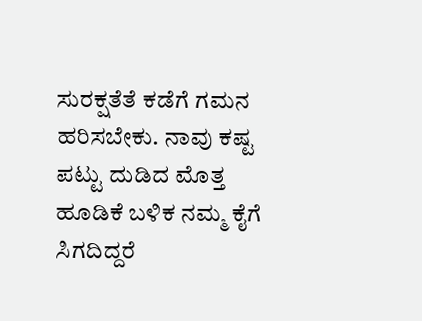ಸುರಕ್ಷತೆತೆ ಕಡೆಗೆ ಗಮನ ಹರಿಸಬೇಕು. ನಾವು ಕಷ್ಟ ಪಟ್ಟು ದುಡಿದ ಮೊತ್ತ ಹೂಡಿಕೆ ಬಳಿಕ ನಮ್ಮ ಕೈಗೆ ಸಿಗದಿದ್ದರೆ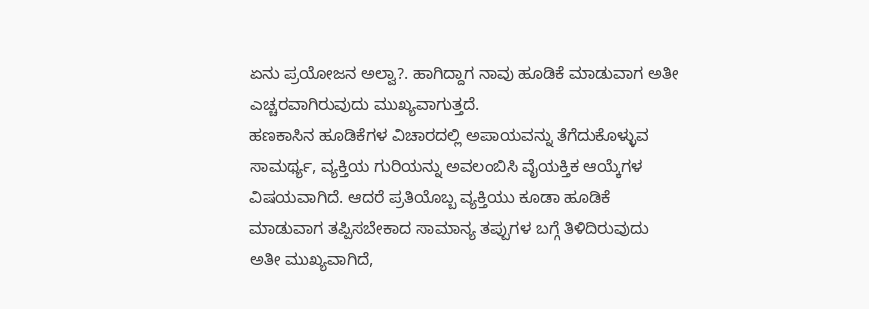ಏನು ಪ್ರಯೋಜನ ಅಲ್ವಾ?. ಹಾಗಿದ್ದಾಗ ನಾವು ಹೂಡಿಕೆ ಮಾಡುವಾಗ ಅತೀ ಎಚ್ಚರವಾಗಿರುವುದು ಮುಖ್ಯವಾಗುತ್ತದೆ.
ಹಣಕಾಸಿನ ಹೂಡಿಕೆಗಳ ವಿಚಾರದಲ್ಲಿ ಅಪಾಯವನ್ನು ತೆಗೆದುಕೊಳ್ಳುವ ಸಾಮರ್ಥ್ಯ, ವ್ಯಕ್ತಿಯ ಗುರಿಯನ್ನು ಅವಲಂಬಿಸಿ ವೈಯಕ್ತಿಕ ಆಯ್ಕೆಗಳ ವಿಷಯವಾಗಿದೆ. ಆದರೆ ಪ್ರತಿಯೊಬ್ಬ ವ್ಯಕ್ತಿಯು ಕೂಡಾ ಹೂಡಿಕೆ ಮಾಡುವಾಗ ತಪ್ಪಿಸಬೇಕಾದ ಸಾಮಾನ್ಯ ತಪ್ಪುಗಳ ಬಗ್ಗೆ ತಿಳಿದಿರುವುದು ಅತೀ ಮುಖ್ಯವಾಗಿದೆ,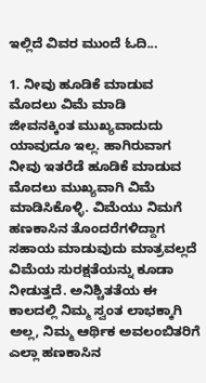ಇಲ್ಲಿದೆ ವಿವರ ಮುಂದೆ ಓದಿ...

1. ನೀವು ಹೂಡಿಕೆ ಮಾಡುವ ಮೊದಲು ವಿಮೆ ಮಾಡಿ
ಜೀವನಕ್ಕಿಂತ ಮುಖ್ಯವಾದುದು ಯಾವುದೂ ಇಲ್ಲ. ಹಾಗಿರುವಾಗ ನೀವು ಇತರೆಡೆ ಹೂಡಿಕೆ ಮಾಡುವ ಮೊದಲು ಮುಖ್ಯವಾಗಿ ವಿಮೆ ಮಾಡಿಸಿಕೊಳ್ಳಿ. ವಿಮೆಯು ನಿಮಗೆ ಹಣಕಾಸಿನ ತೊಂದರೆಗಳಿದ್ದಾಗ ಸಹಾಯ ಮಾಡುವುದು ಮಾತ್ರವಲ್ಲದೆ ವಿಮೆಯ ಸುರಕ್ಷತೆಯನ್ನು ಕೂಡಾ ನೀಡುತ್ತದೆ. ಅನಿಶ್ಚಿತತೆಯ ಈ ಕಾಲದಲ್ಲಿ ನಿಮ್ಮ ಸ್ವಂತ ಲಾಭಕ್ಕಾಗಿ ಅಲ್ಲ, ನಿಮ್ಮ ಆರ್ಥಿಕ ಅವಲಂಬಿತರಿಗೆ ಎಲ್ಲಾ ಹಣಕಾಸಿನ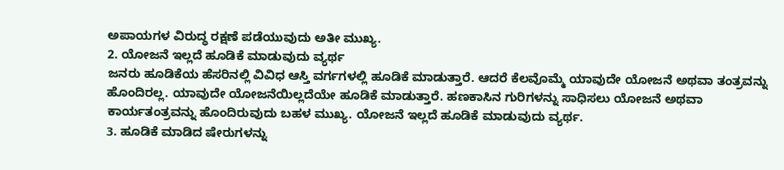ಅಪಾಯಗಳ ವಿರುದ್ಧ ರಕ್ಷಣೆ ಪಡೆಯುವುದು ಅತೀ ಮುಖ್ಯ.
2. ಯೋಜನೆ ಇಲ್ಲದೆ ಹೂಡಿಕೆ ಮಾಡುವುದು ವ್ಯರ್ಥ
ಜನರು ಹೂಡಿಕೆಯ ಹೆಸರಿನಲ್ಲಿ ವಿವಿಧ ಆಸ್ತಿ ವರ್ಗಗಳಲ್ಲಿ ಹೂಡಿಕೆ ಮಾಡುತ್ತಾರೆ. ಆದರೆ ಕೆಲವೊಮ್ಮೆ ಯಾವುದೇ ಯೋಜನೆ ಅಥವಾ ತಂತ್ರವನ್ನು ಹೊಂದಿರಲ್ಲ. ಯಾವುದೇ ಯೋಜನೆಯಿಲ್ಲದೆಯೇ ಹೂಡಿಕೆ ಮಾಡುತ್ತಾರೆ. ಹಣಕಾಸಿನ ಗುರಿಗಳನ್ನು ಸಾಧಿಸಲು ಯೋಜನೆ ಅಥವಾ ಕಾರ್ಯತಂತ್ರವನ್ನು ಹೊಂದಿರುವುದು ಬಹಳ ಮುಖ್ಯ. ಯೋಜನೆ ಇಲ್ಲದೆ ಹೂಡಿಕೆ ಮಾಡುವುದು ವ್ಯರ್ಥ.
3. ಹೂಡಿಕೆ ಮಾಡಿದ ಷೇರುಗಳನ್ನು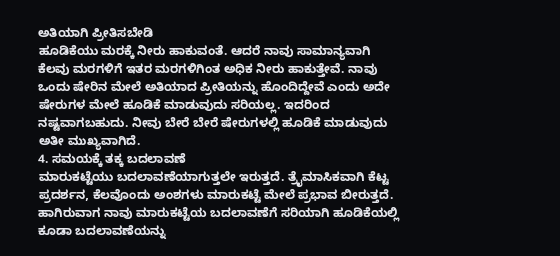ಅತಿಯಾಗಿ ಪ್ರೀತಿಸಬೇಡಿ
ಹೂಡಿಕೆಯು ಮರಕ್ಕೆ ನೀರು ಹಾಕುವಂತೆ. ಆದರೆ ನಾವು ಸಾಮಾನ್ಯವಾಗಿ ಕೆಲವು ಮರಗಳಿಗೆ ಇತರ ಮರಗಳಿಗಿಂತ ಅಧಿಕ ನೀರು ಹಾಕುತ್ತೇವೆ. ನಾವು ಒಂದು ಷೇರಿನ ಮೇಲೆ ಅತಿಯಾದ ಪ್ರೀತಿಯನ್ನು ಹೊಂದಿದ್ದೇವೆ ಎಂದು ಅದೇ ಷೇರುಗಳ ಮೇಲೆ ಹೂಡಿಕೆ ಮಾಡುವುದು ಸರಿಯಲ್ಲ. ಇದರಿಂದ ನಷ್ಟವಾಗಬಹುದು. ನೀವು ಬೇರೆ ಬೇರೆ ಷೇರುಗಳಲ್ಲಿ ಹೂಡಿಕೆ ಮಾಡುವುದು ಅತೀ ಮುಖ್ಯವಾಗಿದೆ.
4. ಸಮಯಕ್ಕೆ ತಕ್ಕ ಬದಲಾವಣೆ
ಮಾರುಕಟ್ಟೆಯು ಬದಲಾವಣೆಯಾಗುತ್ತಲೇ ಇರುತ್ತದೆ. ತ್ರೈಮಾಸಿಕವಾಗಿ ಕೆಟ್ಟ ಪ್ರದರ್ಶನ, ಕೆಲವೊಂದು ಅಂಶಗಳು ಮಾರುಕಟ್ಟೆ ಮೇಲೆ ಪ್ರಭಾವ ಬೀರುತ್ತದೆ. ಹಾಗಿರುವಾಗ ನಾವು ಮಾರುಕಟ್ಟೆಯ ಬದಲಾವಣೆಗೆ ಸರಿಯಾಗಿ ಹೂಡಿಕೆಯಲ್ಲಿ ಕೂಡಾ ಬದಲಾವಣೆಯನ್ನು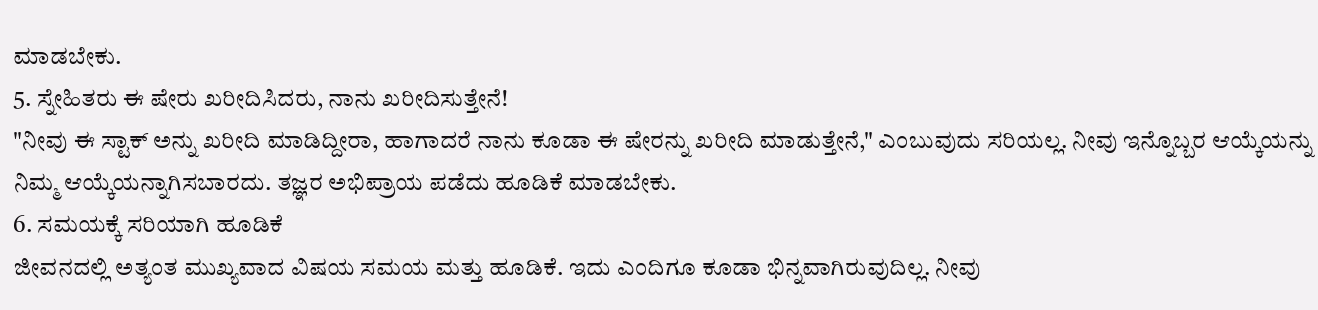ಮಾಡಬೇಕು.
5. ಸ್ನೇಹಿತರು ಈ ಷೇರು ಖರೀದಿಸಿದರು, ನಾನು ಖರೀದಿಸುತ್ತೇನೆ!
"ನೀವು ಈ ಸ್ಟಾಕ್ ಅನ್ನು ಖರೀದಿ ಮಾಡಿದ್ದೀರಾ, ಹಾಗಾದರೆ ನಾನು ಕೂಡಾ ಈ ಷೇರನ್ನು ಖರೀದಿ ಮಾಡುತ್ತೇನೆ," ಎಂಬುವುದು ಸರಿಯಲ್ಲ. ನೀವು ಇನ್ನೊಬ್ಬರ ಆಯ್ಕೆಯನ್ನು ನಿಮ್ಮ ಆಯ್ಕೆಯನ್ನಾಗಿಸಬಾರದು. ತಜ್ಞರ ಅಭಿಪ್ರಾಯ ಪಡೆದು ಹೂಡಿಕೆ ಮಾಡಬೇಕು.
6. ಸಮಯಕ್ಕೆ ಸರಿಯಾಗಿ ಹೂಡಿಕೆ
ಜೀವನದಲ್ಲಿ ಅತ್ಯಂತ ಮುಖ್ಯವಾದ ವಿಷಯ ಸಮಯ ಮತ್ತು ಹೂಡಿಕೆ. ಇದು ಎಂದಿಗೂ ಕೂಡಾ ಭಿನ್ನವಾಗಿರುವುದಿಲ್ಲ. ನೀವು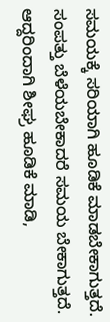ಸಮಯಕ್ಕೆ ಸರಿಯಾಗಿ ಹೂಡಿಕೆ ಮಾಡಬೇಕಾಗುತ್ತದೆ. ಸಂಪತ್ತು ಬೆಳೆಯಬೇಕಾದರೆ ಸಮಯ ಬೇಕಾಗುತ್ತದೆ. ಆದ್ದರಿಂದಾಗಿ ಶೀಘ್ರ ಹೂಡಿಕೆ ಮಾಡಿ,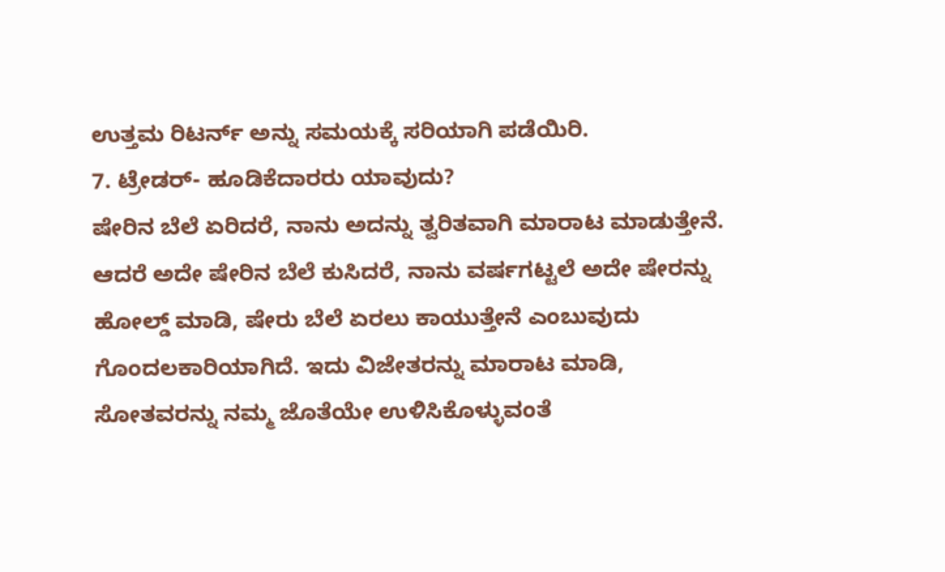ಉತ್ತಮ ರಿಟರ್ನ್ ಅನ್ನು ಸಮಯಕ್ಕೆ ಸರಿಯಾಗಿ ಪಡೆಯಿರಿ.
7. ಟ್ರೇಡರ್- ಹೂಡಿಕೆದಾರರು ಯಾವುದು?
ಷೇರಿನ ಬೆಲೆ ಏರಿದರೆ, ನಾನು ಅದನ್ನು ತ್ವರಿತವಾಗಿ ಮಾರಾಟ ಮಾಡುತ್ತೇನೆ. ಆದರೆ ಅದೇ ಷೇರಿನ ಬೆಲೆ ಕುಸಿದರೆ, ನಾನು ವರ್ಷಗಟ್ಟಲೆ ಅದೇ ಷೇರನ್ನು ಹೋಲ್ಡ್ ಮಾಡಿ, ಷೇರು ಬೆಲೆ ಏರಲು ಕಾಯುತ್ತೇನೆ ಎಂಬುವುದು ಗೊಂದಲಕಾರಿಯಾಗಿದೆ. ಇದು ವಿಜೇತರನ್ನು ಮಾರಾಟ ಮಾಡಿ, ಸೋತವರನ್ನು ನಮ್ಮ ಜೊತೆಯೇ ಉಳಿಸಿಕೊಳ್ಳುವಂತೆ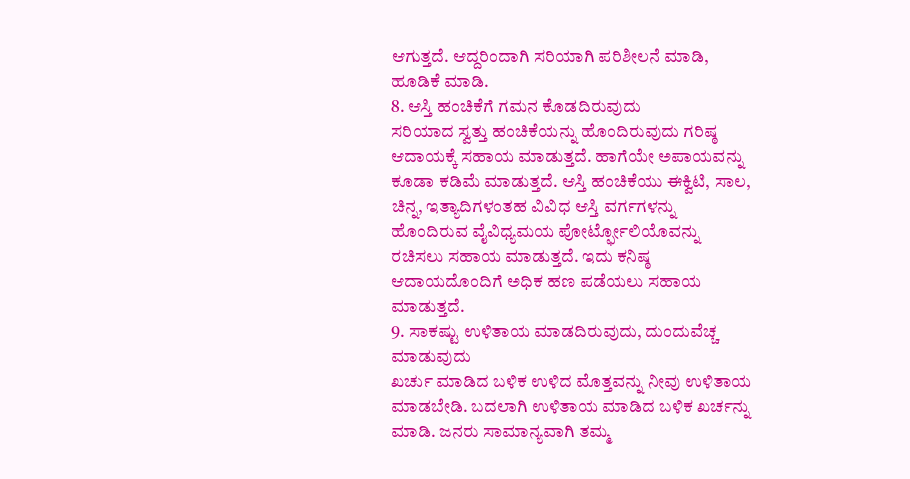ಆಗುತ್ತದೆ. ಆದ್ದರಿಂದಾಗಿ ಸರಿಯಾಗಿ ಪರಿಶೀಲನೆ ಮಾಡಿ, ಹೂಡಿಕೆ ಮಾಡಿ.
8. ಆಸ್ತಿ ಹಂಚಿಕೆಗೆ ಗಮನ ಕೊಡದಿರುವುದು
ಸರಿಯಾದ ಸ್ವತ್ತು ಹಂಚಿಕೆಯನ್ನು ಹೊಂದಿರುವುದು ಗರಿಷ್ಠ ಆದಾಯಕ್ಕೆ ಸಹಾಯ ಮಾಡುತ್ತದೆ. ಹಾಗೆಯೇ ಅಪಾಯವನ್ನು ಕೂಡಾ ಕಡಿಮೆ ಮಾಡುತ್ತದೆ. ಆಸ್ತಿ ಹಂಚಿಕೆಯು ಈಕ್ವಿಟಿ, ಸಾಲ, ಚಿನ್ನ, ಇತ್ಯಾದಿಗಳಂತಹ ವಿವಿಧ ಆಸ್ತಿ ವರ್ಗಗಳನ್ನು ಹೊಂದಿರುವ ವೈವಿಧ್ಯಮಯ ಪೋರ್ಟ್ಫೋಲಿಯೊವನ್ನು ರಚಿಸಲು ಸಹಾಯ ಮಾಡುತ್ತದೆ. ಇದು ಕನಿಷ್ಠ ಆದಾಯದೊಂದಿಗೆ ಅಧಿಕ ಹಣ ಪಡೆಯಲು ಸಹಾಯ ಮಾಡುತ್ತದೆ.
9. ಸಾಕಷ್ಟು ಉಳಿತಾಯ ಮಾಡದಿರುವುದು, ದುಂದುವೆಚ್ಚ ಮಾಡುವುದು
ಖರ್ಚು ಮಾಡಿದ ಬಳಿಕ ಉಳಿದ ಮೊತ್ತವನ್ನು ನೀವು ಉಳಿತಾಯ ಮಾಡಬೇಡಿ. ಬದಲಾಗಿ ಉಳಿತಾಯ ಮಾಡಿದ ಬಳಿಕ ಖರ್ಚನ್ನು ಮಾಡಿ. ಜನರು ಸಾಮಾನ್ಯವಾಗಿ ತಮ್ಮ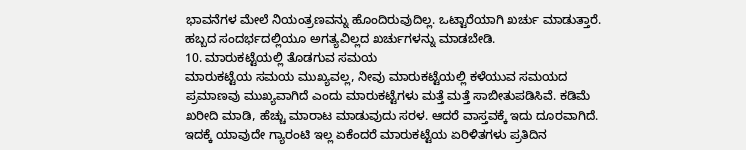ಭಾವನೆಗಳ ಮೇಲೆ ನಿಯಂತ್ರಣವನ್ನು ಹೊಂದಿರುವುದಿಲ್ಲ. ಒಟ್ಟಾರೆಯಾಗಿ ಖರ್ಚು ಮಾಡುತ್ತಾರೆ. ಹಬ್ಬದ ಸಂದರ್ಭದಲ್ಲಿಯೂ ಅಗತ್ಯವಿಲ್ಲದ ಖರ್ಚುಗಳನ್ನು ಮಾಡಬೇಡಿ.
10. ಮಾರುಕಟ್ಟೆಯಲ್ಲಿ ತೊಡಗುವ ಸಮಯ
ಮಾರುಕಟ್ಟೆಯ ಸಮಯ ಮುಖ್ಯವಲ್ಲ, ನೀವು ಮಾರುಕಟ್ಟೆಯಲ್ಲಿ ಕಳೆಯುವ ಸಮಯದ ಪ್ರಮಾಣವು ಮುಖ್ಯವಾಗಿದೆ ಎಂದು ಮಾರುಕಟ್ಟೆಗಳು ಮತ್ತೆ ಮತ್ತೆ ಸಾಬೀತುಪಡಿಸಿವೆ. ಕಡಿಮೆ ಖರೀದಿ ಮಾಡಿ, ಹೆಚ್ಚು ಮಾರಾಟ ಮಾಡುವುದು ಸರಳ. ಆದರೆ ವಾಸ್ತವಕ್ಕೆ ಇದು ದೂರವಾಗಿದೆ. ಇದಕ್ಕೆ ಯಾವುದೇ ಗ್ಯಾರಂಟಿ ಇಲ್ಲ ಏಕೆಂದರೆ ಮಾರುಕಟ್ಟೆಯ ಏರಿಳಿತಗಳು ಪ್ರತಿದಿನ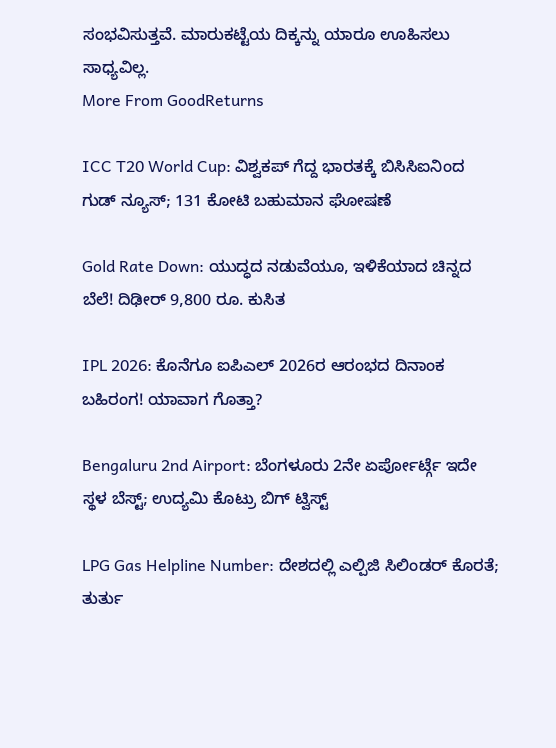ಸಂಭವಿಸುತ್ತವೆ. ಮಾರುಕಟ್ಟೆಯ ದಿಕ್ಕನ್ನು ಯಾರೂ ಊಹಿಸಲು ಸಾಧ್ಯವಿಲ್ಲ.
More From GoodReturns

ICC T20 World Cup: ವಿಶ್ವಕಪ್ ಗೆದ್ದ ಭಾರತಕ್ಕೆ ಬಿಸಿಸಿಐನಿಂದ ಗುಡ್ ನ್ಯೂಸ್; 131 ಕೋಟಿ ಬಹುಮಾನ ಘೋಷಣೆ

Gold Rate Down: ಯುದ್ಧದ ನಡುವೆಯೂ, ಇಳಿಕೆಯಾದ ಚಿನ್ನದ ಬೆಲೆ! ದಿಢೀರ್ 9,800 ರೂ. ಕುಸಿತ

IPL 2026: ಕೊನೆಗೂ ಐಪಿಎಲ್ 2026ರ ಆರಂಭದ ದಿನಾಂಕ ಬಹಿರಂಗ! ಯಾವಾಗ ಗೊತ್ತಾ?

Bengaluru 2nd Airport: ಬೆಂಗಳೂರು 2ನೇ ಏರ್ಪೋರ್ಟ್ಗೆ ಇದೇ ಸ್ಥಳ ಬೆಸ್ಟ್; ಉದ್ಯಮಿ ಕೊಟ್ರು ಬಿಗ್ ಟ್ವಿಸ್ಟ್

LPG Gas Helpline Number: ದೇಶದಲ್ಲಿ ಎಲ್ಪಿಜಿ ಸಿಲಿಂಡರ್ ಕೊರತೆ; ತುರ್ತು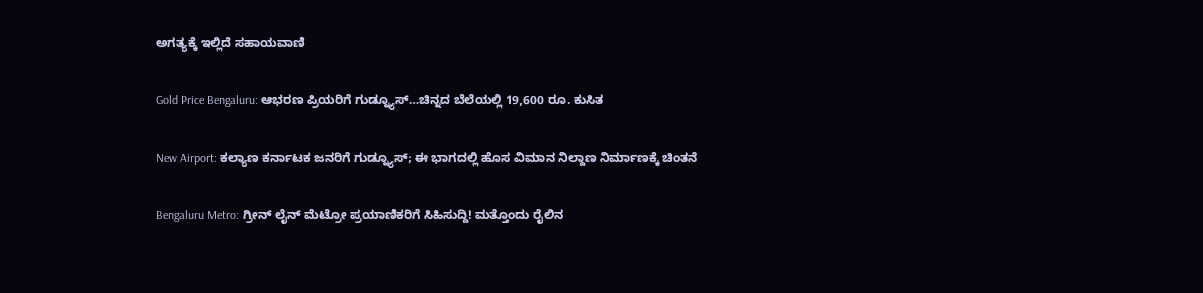ಅಗತ್ಯಕ್ಕೆ ಇಲ್ಲಿದೆ ಸಹಾಯವಾಣಿ

Gold Price Bengaluru: ಆಭರಣ ಪ್ರಿಯರಿಗೆ ಗುಡ್ನ್ಯೂಸ್…ಚಿನ್ನದ ಬೆಲೆಯಲ್ಲಿ 19,600 ರೂ. ಕುಸಿತ

New Airport: ಕಲ್ಯಾಣ ಕರ್ನಾಟಕ ಜನರಿಗೆ ಗುಡ್ನ್ಯೂಸ್; ಈ ಭಾಗದಲ್ಲಿ ಹೊಸ ವಿಮಾನ ನಿಲ್ದಾಣ ನಿರ್ಮಾಣಕ್ಕೆ ಚಿಂತನೆ

Bengaluru Metro: ಗ್ರೀನ್ ಲೈನ್ ಮೆಟ್ರೋ ಪ್ರಯಾಣಿಕರಿಗೆ ಸಿಹಿಸುದ್ದಿ! ಮತ್ತೊಂದು ರೈಲಿನ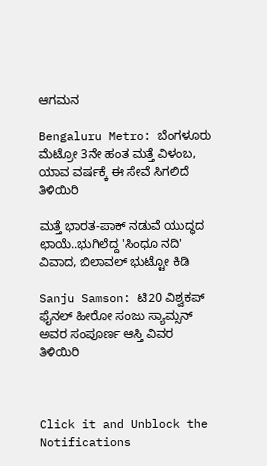ಆಗಮನ

Bengaluru Metro: ಬೆಂಗಳೂರು ಮೆಟ್ರೋ 3ನೇ ಹಂತ ಮತ್ತೆ ವಿಳಂಬ, ಯಾವ ವರ್ಷಕ್ಕೆ ಈ ಸೇವೆ ಸಿಗಲಿದೆ ತಿಳಿಯಿರಿ

ಮತ್ತೆ ಭಾರತ-ಪಾಕ್ ನಡುವೆ ಯುದ್ಧದ ಛಾಯೆ..ಭುಗಿಲೆದ್ದ 'ಸಿಂಧೂ ನದಿ' ವಿವಾದ, ಬಿಲಾವಲ್ ಭುಟ್ಟೋ ಕಿಡಿ

Sanju Samson: ಟಿ20 ವಿಶ್ವಕಪ್ ಫೈನಲ್ ಹೀರೋ ಸಂಜು ಸ್ಯಾಮ್ಸನ್ ಅವರ ಸಂಪೂರ್ಣ ಆಸ್ತಿ ವಿವರ ತಿಳಿಯಿರಿ



Click it and Unblock the Notifications